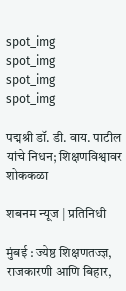spot_img
spot_img
spot_img
spot_img

पद्मश्री डॉ. डी. वाय. पाटील यांचे निधन; शिक्षणविश्वावर शोककळा

शबनम न्यूज | प्रतिनिधी

मुंबई : ज्येष्ठ शिक्षणतज्ज्ञ, राजकारणी आणि बिहार,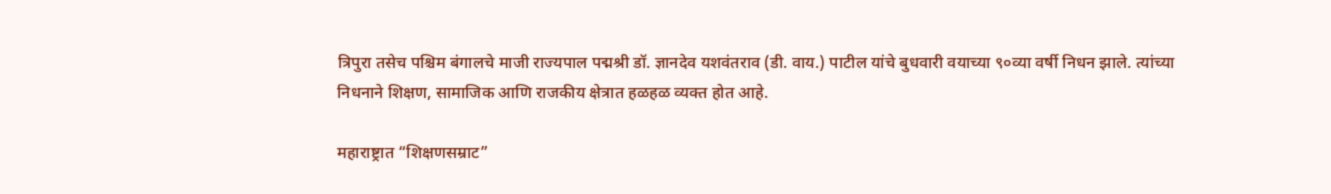त्रिपुरा तसेच पश्चिम बंगालचे माजी राज्यपाल पद्मश्री डॉ. ज्ञानदेव यशवंतराव (डी. वाय.) पाटील यांचे बुधवारी वयाच्या ९०व्या वर्षी निधन झाले. त्यांच्या निधनाने शिक्षण, सामाजिक आणि राजकीय क्षेत्रात हळहळ व्यक्त होत आहे.

महाराष्ट्रात “शिक्षणसम्राट”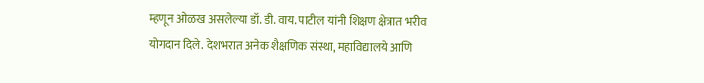म्हणून ओळख असलेल्या डॉ. डी. वाय. पाटील यांनी शिक्षण क्षेत्रात भरीव योगदान दिले. देशभरात अनेक शैक्षणिक संस्था, महाविद्यालये आणि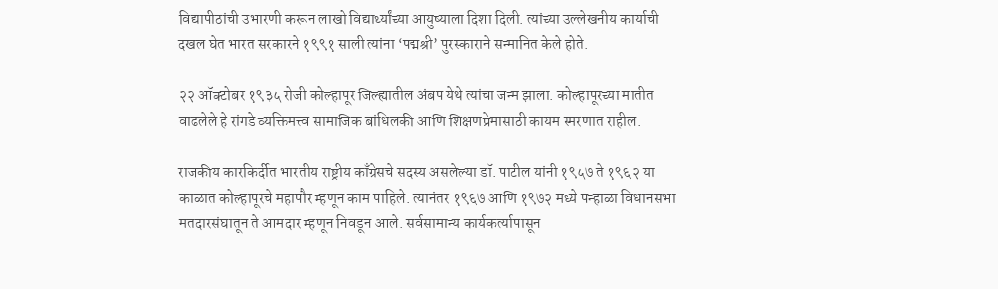विद्यापीठांची उभारणी करून लाखो विद्यार्थ्यांच्या आयुष्याला दिशा दिली. त्यांच्या उल्लेखनीय कार्याची दखल घेत भारत सरकारने १९९१ साली त्यांना ‘पद्मश्री’ पुरस्काराने सन्मानित केले होते.

२२ ऑक्टोबर १९३५ रोजी कोल्हापूर जिल्ह्यातील अंबप येथे त्यांचा जन्म झाला. कोल्हापूरच्या मातीत वाढलेले हे रांगडे व्यक्तिमत्त्व सामाजिक बांधिलकी आणि शिक्षणप्रेमासाठी कायम स्मरणात राहील.

राजकीय कारकिर्दीत भारतीय राष्ट्रीय काँग्रेसचे सदस्य असलेल्या डॉ. पाटील यांनी १९५७ ते १९६२ या काळात कोल्हापूरचे महापौर म्हणून काम पाहिले. त्यानंतर १९६७ आणि १९७२ मध्ये पन्हाळा विधानसभा मतदारसंघातून ते आमदार म्हणून निवडून आले. सर्वसामान्य कार्यकर्त्यापासून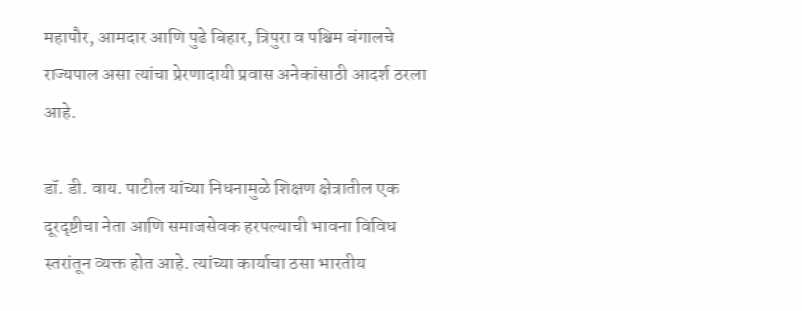महापौर, आमदार आणि पुढे बिहार, त्रिपुरा व पश्चिम बंगालचे राज्यपाल असा त्यांचा प्रेरणादायी प्रवास अनेकांसाठी आदर्श ठरला आहे.

डॉ. डी. वाय. पाटील यांच्या निधनामुळे शिक्षण क्षेत्रातील एक दूरदृष्टीचा नेता आणि समाजसेवक हरपल्याची भावना विविध स्तरांतून व्यक्त होत आहे. त्यांच्या कार्याचा ठसा भारतीय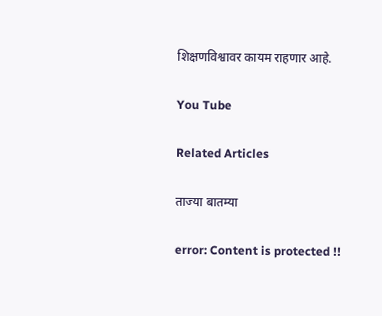शिक्षणविश्वावर कायम राहणार आहे.

You Tube

Related Articles

ताज्या बातम्या

error: Content is protected !!